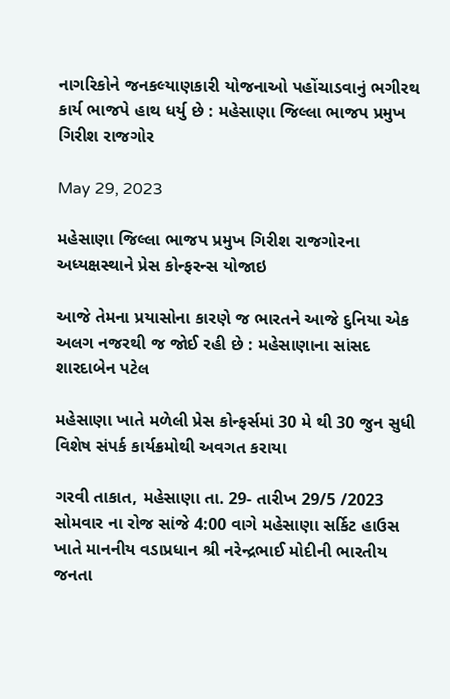નાગરિકોને જનકલ્યાણકારી યોજનાઓ પહોંચાડવાનું ભગીરથ કાર્ય ભાજપે હાથ ધર્યુ છે : મહેસાણા જિલ્લા ભાજપ પ્રમુખ ગિરીશ રાજગોર

May 29, 2023

મહેસાણા જિલ્લા ભાજપ પ્રમુખ ગિરીશ રાજગોરના અધ્યક્ષસ્થાને પ્રેસ કોન્ફરન્સ યોજાઇ

આજે તેમના પ્રયાસોના કારણે જ ભારતને આજે દુનિયા એક અલગ નજરથી જ જોઈ રહી છે : મહેસાણાના સાંસદ શારદાબેન પટેલ

મહેસાણા ખાતે મળેલી પ્રેસ કોન્ફર્સમાં 30 મે થી 30 જુન સુધી વિશેષ સંપર્ક કાર્યક્રમોથી અવગત કરાયા

ગરવી તાકાત, મહેસાણા તા. 29- તારીખ 29/5 /2023 સોમવાર ના રોજ સાંજે 4:00 વાગે મહેસાણા સર્કિટ હાઉસ ખાતે માનનીય વડાપ્રધાન શ્રી નરેન્દ્રભાઈ મોદીની ભારતીય જનતા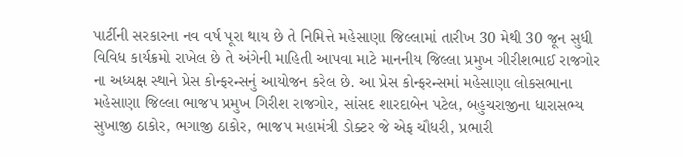પાર્ટીની સરકારના નવ વર્ષ પૂરા થાય છે તે નિમિત્તે મહેસાણા જિલ્લામાં તારીખ 30 મેથી 30 જૂન સુધી વિવિધ કાર્યક્રમો રાખેલ છે તે અંગેની માહિતી આપવા માટે માનનીય જિલ્લા પ્રમુખ ગીરીશભાઈ રાજગોર ના અધ્યક્ષ સ્થાને પ્રેસ કોન્ફરન્સનું આયોજન કરેલ છે. આ પ્રેસ કોન્ફરન્સમાં મહેસાણા લોકસભાના મહેસાણા જિલ્લા ભાજપ પ્રમુખ ગિરીશ રાજગોર, સાંસદ શારદાબેન પટેલ, બહુચરાજીના ધારાસભ્ય સુખાજી ઠાકોર, ભગાજી ઠાકોર, ભાજપ મહામંત્રી ડોક્ટર જે એફ ચૌધરી, પ્રભારી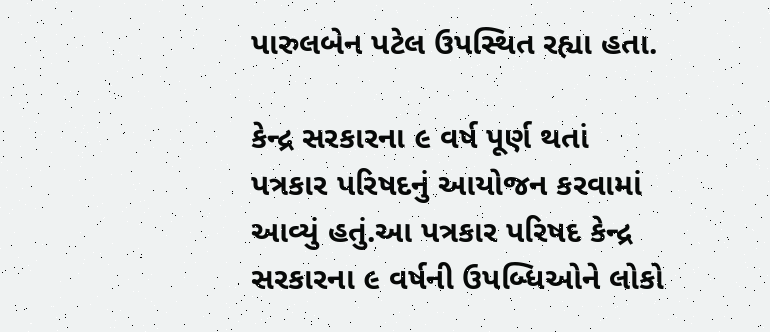પારુલબેન પટેલ ઉપસ્થિત રહ્યા હતા.

કેન્દ્ર સરકારના ૯ વર્ષ પૂર્ણ થતાં પત્રકાર પરિષદનું આયોજન કરવામાં આવ્યું હતું.આ પત્રકાર પરિષદ કેન્દ્ર સરકારના ૯ વર્ષની ઉપબ્ધિઓને લોકો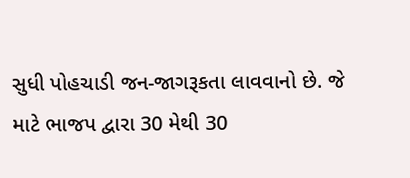સુધી પોહચાડી જન-જાગરૂકતા લાવવાનો છે. જે માટે ભાજપ દ્વારા 30 મેથી 30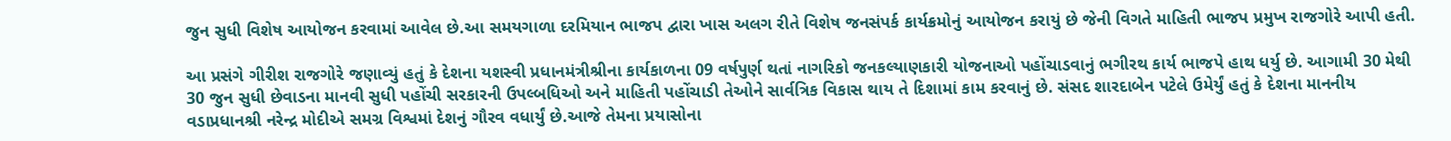જુન સુધી વિશેષ આયોજન કરવામાં આવેલ છે.આ સમયગાળા દરમિયાન ભાજપ દ્વારા ખાસ અલગ રીતે વિશેષ જનસંપર્ક કાર્યક્રમોનું આયોજન કરાયું છે જેની વિગતે માહિતી ભાજપ પ્રમુખ રાજગોરે આપી હતી.

આ પ્રસંગે ગીરીશ રાજગોરે જણાવ્યું હતું કે દેશના યશસ્વી પ્રધાનમંત્રીશ્રીના કાર્યકાળના 09 વર્ષપુર્ણ થતાં નાગરિકો જનકલ્યાણકારી યોજનાઓ પહોંચાડવાનું ભગીરથ કાર્ય ભાજપે હાથ ધર્યુ છે. આગામી 30 મેથી 30 જુન સુધી છેવાડના માનવી સુધી પહોંચી સરકારની ઉપલ્બધિઓ અને માહિતી પહોંચાડી તેઓને સાર્વત્રિક વિકાસ થાય તે દિશામાં કામ કરવાનું છે. સંસદ શારદાબેન પટેલે ઉમેર્યું હતું કે દેશના માનનીય વડાપ્રધાનશ્રી નરેન્દ્ર મોદીએ સમગ્ર વિશ્વમાં દેશનું ગૌરવ વધાર્યું છે.આજે તેમના પ્રયાસોના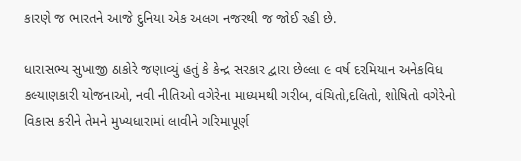કારણે જ ભારતને આજે દુનિયા એક અલગ નજરથી જ જોઈ રહી છે.

ધારાસભ્ય સુખાજી ઠાકોરે જણાવ્યું હતું કે કેન્દ્ર સરકાર દ્વારા છેલ્લા ૯ વર્ષ દરમિયાન અનેકવિધ કલ્યાણકારી યોજનાઓ, નવી નીતિઓ વગેરેના માધ્યમથી ગરીબ, વંચિતો,દલિતો, શોષિતો વગેરેનો વિકાસ કરીને તેમને મુખ્યધારામાં લાવીને ગરિમાપૂર્ણ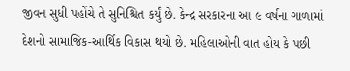જીવન સુધી પહોંચે તે સુનિશ્ચિત કર્યું છે. કેન્દ્ર સરકારના આ ૯ વર્ષના ગાળામાં દેશનો સામાજિક-આર્થિક વિકાસ થયો છે. મહિલાઓની વાત હોય કે પછી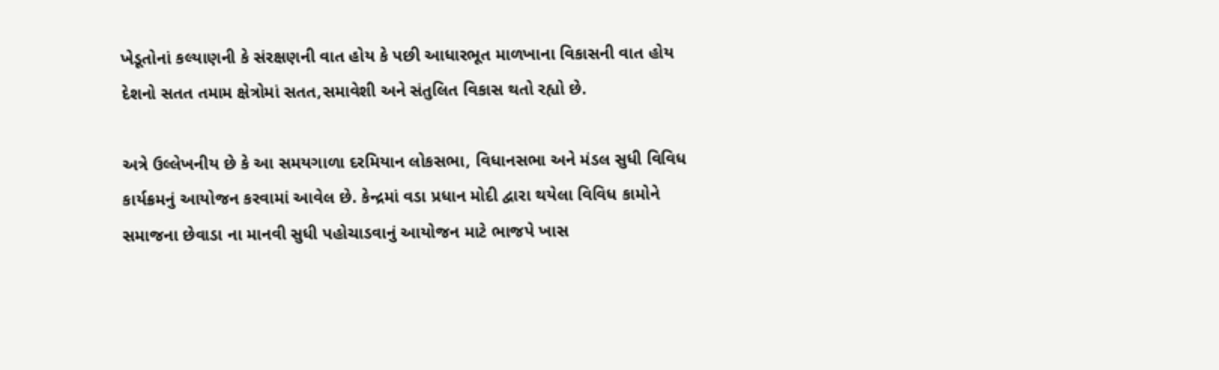ખેડૂતોનાં કલ્યાણની કે સંરક્ષણની વાત હોય કે પછી આધારભૂત માળખાના વિકાસની વાત હોય દેશનો સતત તમામ ક્ષેત્રોમાં સતત,સમાવેશી અને સંતુલિત વિકાસ થતો રહ્યો છે.

અત્રે ઉલ્લેખનીય છે કે આ સમયગાળા દરમિયાન લોકસભા, વિધાનસભા અને મંડલ સુધી વિવિધ કાર્યક્રમનું આયોજન કરવામાં આવેલ છે. કેન્દ્રમાં વડા પ્રધાન મોદી દ્વારા થયેલા વિવિધ કામોને સમાજના છેવાડા ના માનવી સુધી પહોચાડવાનું આયોજન માટે ભાજપે ખાસ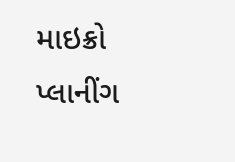માઇક્રો પ્લાનીંગ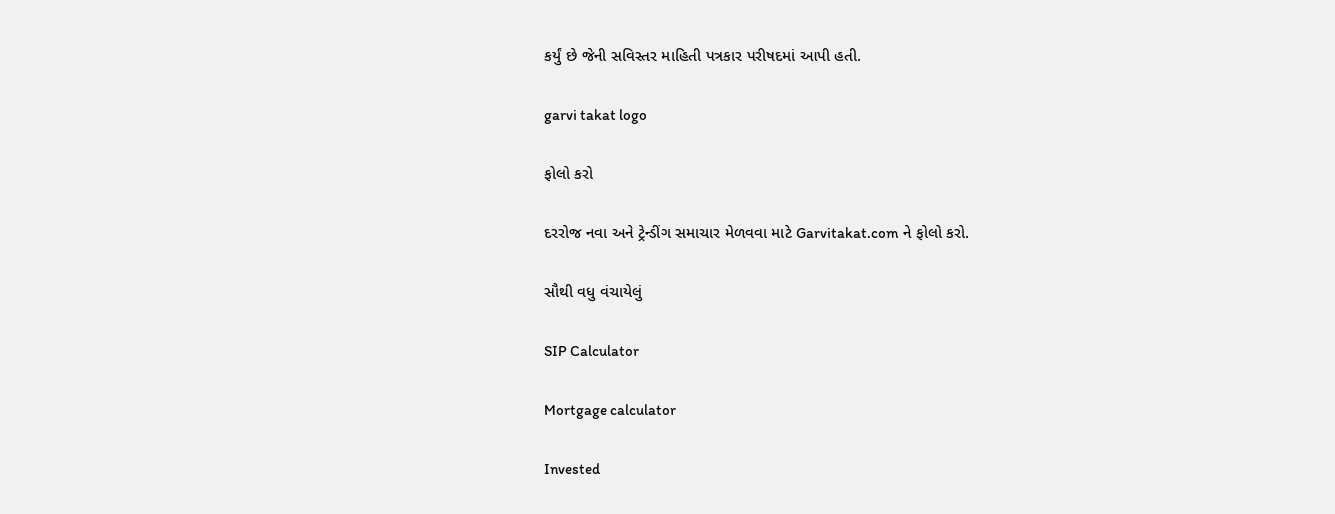કર્યું છે જેની સવિસ્તર માહિતી પત્રકાર પરીષદમાં આપી હતી.

garvi takat logo

ફોલો કરો

દરરોજ નવા અને ટ્રેન્ડીંગ સમાચાર મેળવવા માટે Garvitakat.com ને ફોલો કરો.

સૌથી વધુ વંચાયેલું

SIP Calculator

Mortgage calculator

Invested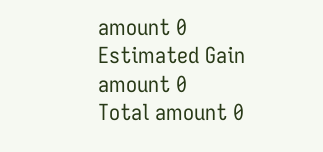amount 0
Estimated Gain amount 0
Total amount 0